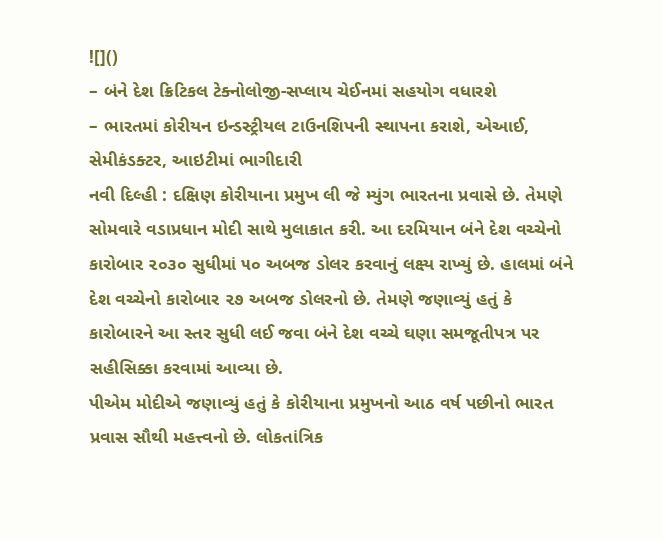![]()
– બંને દેશ ક્રિટિકલ ટેક્નોલોજી-સપ્લાય ચેઈનમાં સહયોગ વધારશે
– ભારતમાં કોરીયન ઇન્ડસ્ટ્રીયલ ટાઉનશિપની સ્થાપના કરાશે, એઆઈ, સેમીકંડક્ટર, આઇટીમાં ભાગીદારી
નવી દિલ્હી : દક્ષિણ કોરીયાના પ્રમુખ લી જે મ્યુંગ ભારતના પ્રવાસે છે. તેમણે સોમવારે વડાપ્રધાન મોદી સાથે મુલાકાત કરી. આ દરમિયાન બંને દેશ વચ્ચેનો કારોબાર ૨૦૩૦ સુધીમાં ૫૦ અબજ ડોલર કરવાનું લક્ષ્ય રાખ્યું છે. હાલમાં બંને દેશ વચ્ચેનો કારોબાર ૨૭ અબજ ડોલરનો છે. તેમણે જણાવ્યું હતું કે કારોબારને આ સ્તર સુધી લઈ જવા બંને દેશ વચ્ચે ઘણા સમજૂતીપત્ર પર સહીસિક્કા કરવામાં આવ્યા છે.
પીએમ મોદીએ જણાવ્યું હતું કે કોરીયાના પ્રમુખનો આઠ વર્ષ પછીનો ભારત પ્રવાસ સૌથી મહત્ત્વનો છે. લોકતાંત્રિક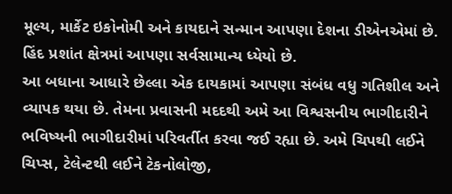મૂલ્ય, માર્કેટ ઇકોનોમી અને કાયદાને સન્માન આપણા દેશના ડીએનએમાં છે. હિંદ પ્રશાંત ક્ષેત્રમાં આપણા સર્વસામાન્ય ધ્યેયો છે.
આ બધાના આધારે છેલ્લા એક દાયકામાં આપણા સંબંધ વધુ ગતિશીલ અને વ્યાપક થયા છે. તેમના પ્રવાસની મદદથી અમે આ વિશ્વસનીય ભાગીદારીને ભવિષ્યની ભાગીદારીમાં પરિવર્તીત કરવા જઈ રહ્યા છે. અમે ચિપથી લઈને ચિપ્સ, ટેલેન્ટથી લઈને ટેકનોલોજી,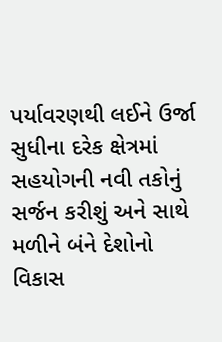પર્યાવરણથી લઈને ઉર્જા સુધીના દરેક ક્ષેત્રમાં સહયોગની નવી તકોનું સર્જન કરીશું અને સાથે મળીને બંને દેશોનો વિકાસ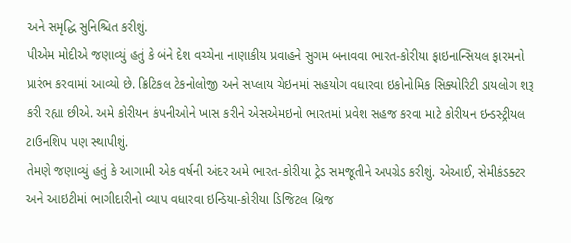અને સમૃદ્ધિ સુનિશ્ચિત કરીશું.
પીએમ મોદીએ જણાવ્યું હતું કે બંને દેશ વચ્ચેના નાણાકીય પ્રવાહને સુગમ બનાવવા ભારત-કોરીયા ફાઇનાન્સિયલ ફારમનો પ્રારંભ કરવામાં આવ્યો છે. ક્રિટિકલ ટેકનોલોજી અને સપ્લાય ચેઇનમાં સહયોગ વધારવા ઇકોનોમિક સિક્યોરિટી ડાયલોગ શરૂ કરી રહ્યા છીએ. અમે કોરીયન કંપનીઓને ખાસ કરીને એસએમઇનો ભારતમાં પ્રવેશ સહજ કરવા માટે કોરીયન ઇન્ડસ્ટ્રીયલ ટાઉનશિપ પણ સ્થાપીશું.
તેમણે જણાવ્યું હતું કે આગામી એક વર્ષની અંદર અમે ભારત-કોરીયા ટ્રેડ સમજૂતીને અપગ્રેડ કરીશું. એઆઈ, સેમીકંડક્ટર અને આઇટીમાં ભાગીદારીનો વ્યાપ વધારવા ઇન્ડિયા-કોરીયા ડિજિટલ બ્રિજ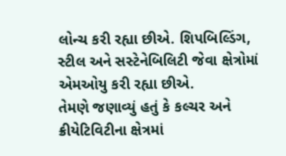લોન્ચ કરી રહ્યા છીએ. શિપબિલ્ડિંગ, સ્ટીલ અને સસ્ટેનેબિલિટી જેવા ક્ષેત્રોમાં એમઓયુ કરી રહ્યા છીએ.
તેમણે જણાવ્યું હતું કે કલ્ચર અને ક્રીયેટિવિટીના ક્ષેત્રમાં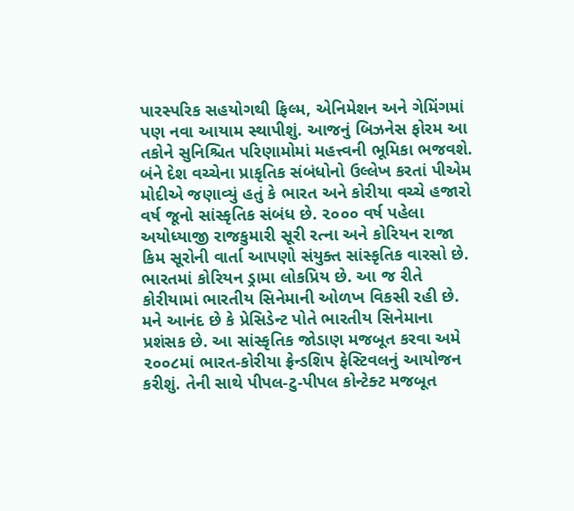પારસ્પરિક સહયોગથી ફિલ્મ, એનિમેશન અને ગેમિંગમાં પણ નવા આયામ સ્થાપીશું. આજનું બિઝનેસ ફોરમ આ તકોને સુનિશ્ચિત પરિણામોમાં મહત્ત્વની ભૂમિકા ભજવશે. બંને દેશ વચ્ચેના પ્રાકૃતિક સંબંધોનો ઉલ્લેખ કરતાં પીએમ મોદીએ જણાવ્યું હતું કે ભારત અને કોરીયા વચ્ચે હજારો વર્ષ જૂનો સાંસ્કૃતિક સંબંધ છે. ૨૦૦૦ વર્ષ પહેલા અયોધ્યાજી રાજકુમારી સૂરી રત્ના અને કોરિયન રાજા કિમ સૂરોની વાર્તા આપણો સંયુક્ત સાંસ્કૃતિક વારસો છે.
ભારતમાં કોરિયન ડ્રામા લોકપ્રિય છે. આ જ રીતે કોરીયામાં ભારતીય સિનેમાની ઓળખ વિકસી રહી છે. મને આનંદ છે કે પ્રેસિડેન્ટ પોતે ભારતીય સિનેમાના પ્રશંસક છે. આ સાંસ્કૃતિક જોડાણ મજબૂત કરવા અમે ૨૦૦૮માં ભારત-કોરીયા ફ્રેન્ડશિપ ફેસ્ટિવલનું આયોજન કરીશું. તેની સાથે પીપલ-ટુ-પીપલ કોન્ટેક્ટ મજબૂત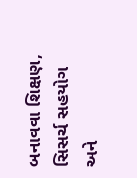બનાવવા શિક્ષણ, સિસર્ચ સહયોગ અને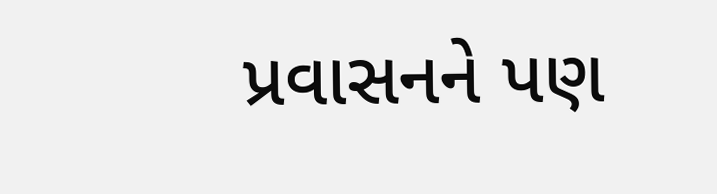પ્રવાસનને પણ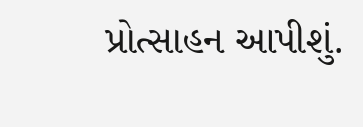પ્રોત્સાહન આપીશું.